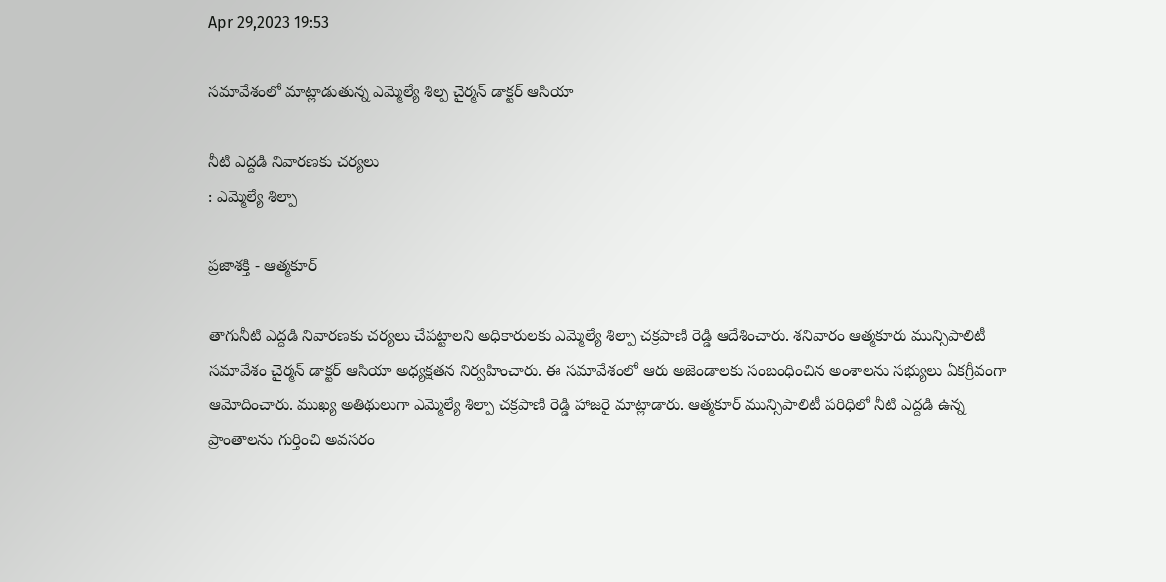Apr 29,2023 19:53

సమావేశంలో మాట్లాడుతున్న ఎమ్మెల్యే శిల్ప చైర్మన్‌ డాక్టర్‌ ఆసియా

నీటి ఎద్దడి నివారణకు చర్యలు
: ఎమ్మెల్యే శిల్పా

ప్రజాశక్తి - ఆత్మకూర్‌

తాగునీటి ఎద్దడి నివారణకు చర్యలు చేపట్టాలని అధికారులకు ఎమ్మెల్యే శిల్పా చక్రపాణి రెడ్డి ఆదేశించారు. శనివారం ఆత్మకూరు మున్సిపాలిటీ సమావేశం చైర్మన్‌ డాక్టర్‌ ఆసియా అధ్యక్షతన నిర్వహించారు. ఈ సమావేశంలో ఆరు అజెండాలకు సంబంధించిన అంశాలను సభ్యులు ఏకగ్రీవంగా ఆమోదించారు. ముఖ్య అతిథులుగా ఎమ్మెల్యే శిల్పా చక్రపాణి రెడ్డి హాజరై మాట్లాడారు. ఆత్మకూర్‌ మున్సిపాలిటీ పరిధిలో నీటి ఎద్దడి ఉన్న ప్రాంతాలను గుర్తించి అవసరం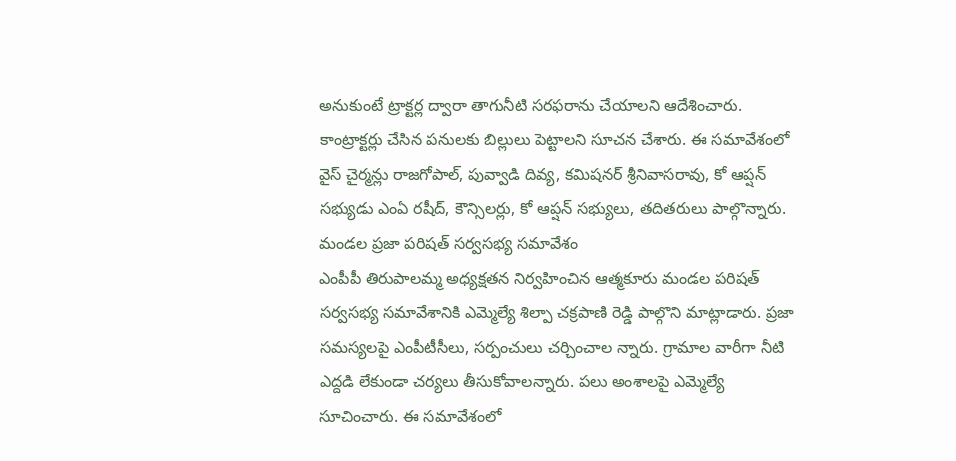అనుకుంటే ట్రాక్టర్ల ద్వారా తాగునీటి సరఫరాను చేయాలని ఆదేశించారు. కాంట్రాక్టర్లు చేసిన పనులకు బిల్లులు పెట్టాలని సూచన చేశారు. ఈ సమావేశంలో వైస్‌ చైర్మన్లు రాజగోపాల్‌, పువ్వాడి దివ్య, కమిషనర్‌ శ్రీనివాసరావు, కో ఆప్షన్‌ సభ్యుడు ఎంఏ రషీద్‌, కౌన్సిలర్లు, కో ఆప్షన్‌ సభ్యులు, తదితరులు పాల్గొన్నారు.
మండల ప్రజా పరిషత్‌ సర్వసభ్య సమావేశం
ఎంపీపీ తిరుపాలమ్మ అధ్యక్షతన నిర్వహించిన ఆత్మకూరు మండల పరిషత్‌ సర్వసభ్య సమావేశానికి ఎమ్మెల్యే శిల్పా చక్రపాణి రెడ్డి పాల్గొని మాట్లాడారు. ప్రజా సమస్యలపై ఎంపీటీసీలు, సర్పంచులు చర్చించాల న్నారు. గ్రామాల వారీగా నీటి ఎద్దడి లేకుండా చర్యలు తీసుకోవాలన్నారు. పలు అంశాలపై ఎమ్మెల్యే సూచించారు. ఈ సమావేశంలో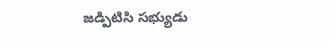జడ్పిటిసి సభ్యుడు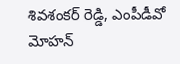శివశంకర్‌ రెడ్డి, ఎంపీడీవో మోహన్‌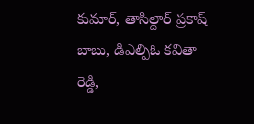కుమార్‌, తాసిల్దార్‌ ప్రకాష్‌ బాబు, డిఎల్పిఓ కవితా రెడ్డి,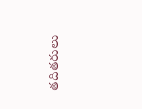తదితరులు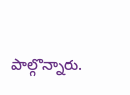పాల్గొన్నారు.